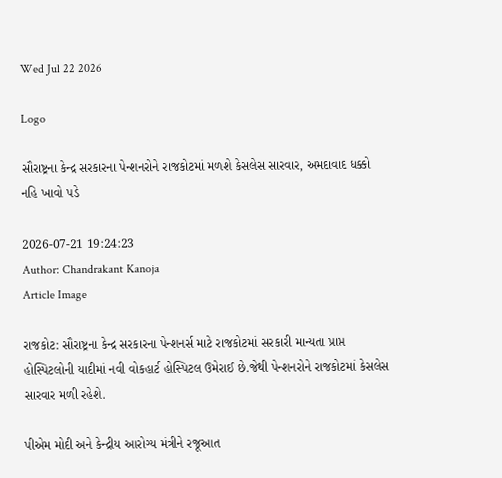Wed Jul 22 2026

Logo

સૌરાષ્ટ્રના કેન્દ્ર સરકારના પેન્શનરોને રાજકોટમાં મળશે કેસલેસ સારવાર, અમદાવાદ ધક્કો નહિ ખાવો પડે

2026-07-21 19:24:23
Author: Chandrakant Kanoja
Article Image

રાજકોટ: સૌરાષ્ટ્રના કેન્દ્ર સરકારના પેન્શનર્સ માટે રાજકોટમાં સરકારી માન્યતા પ્રાપ્ત હોસ્પિટલોની યાદીમાં નવી વોકહાર્ટ હોસ્પિટલ ઉમેરાઈ છે.જેથી પેન્શનરોને રાજકોટમાં કેસલેસ સારવાર મળી રહેશે.

પીએમ મોદી અને કેન્દ્રીય આરોગ્ય મંત્રીને રજૂઆત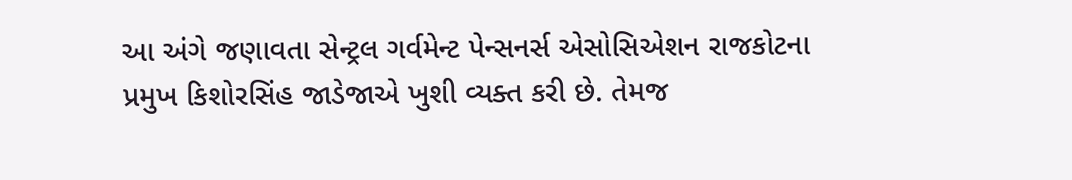આ અંગે જણાવતા સેન્ટ્રલ ગર્વમેન્ટ પેન્સનર્સ એસોસિએશન રાજકોટના પ્રમુખ કિશોરસિંહ જાડેજાએ ખુશી વ્યક્ત કરી છે. તેમજ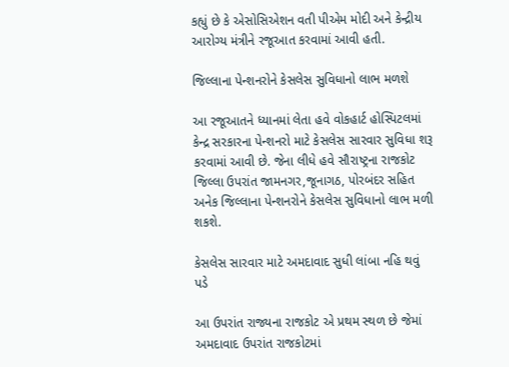કહ્યું છે કે એસોસિએશન વતી પીએમ મોદી અને કેન્દ્રીય આરોગ્ય મંત્રીને રજૂઆત કરવામાં આવી હતી.

જિલ્લાના પેન્શનરોને કેસલેસ સુવિધાનો લાભ મળશે

આ રજૂઆતને ધ્યાનમાં લેતા હવે વોકહાર્ટ હોસ્પિટલમાં કેન્દ્ર સરકારના પેન્શનરો માટે કેસલેસ સારવાર સુવિધા શરૂ કરવામાં આવી છે. જેના લીધે હવે સૌરાષ્ટ્રના રાજકોટ જિલ્લા ઉપરાંત જામનગર,જૂનાગઠ, પોરબંદર સહિત અનેક જિલ્લાના પેન્શનરોને કેસલેસ સુવિધાનો લાભ મળી શકશે.

કેસલેસ સારવાર માટે અમદાવાદ સુધી લાંબા નહિ થવું પડે

આ ઉપરાંત રાજ્યના રાજકોટ એ પ્રથમ સ્થળ છે જેમાં અમદાવાદ ઉપરાંત રાજકોટમાં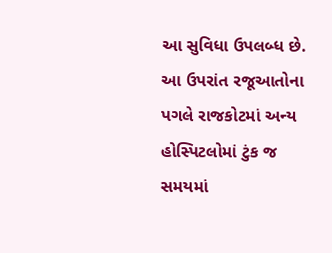આ સુવિધા ઉપલબ્ધ છે. આ ઉપરાંત રજૂઆતોના પગલે રાજકોટમાં અન્ય હોસ્પિટલોમાં ટુંક જ સમયમાં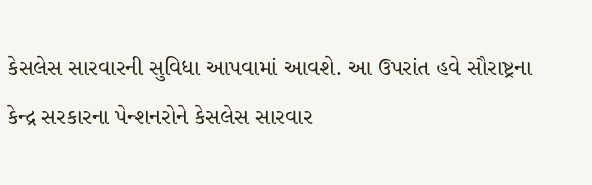કેસલેસ સારવારની સુવિધા આપવામાં આવશે. આ ઉપરાંત હવે સૌરાષ્ટ્રના કેન્દ્ર સરકારના પેન્શનરોને કેસલેસ સારવાર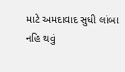માટે અમદાવાદ સુધી લાંબા નહિ થવું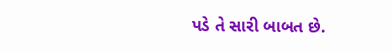પડે તે સારી બાબત છે.